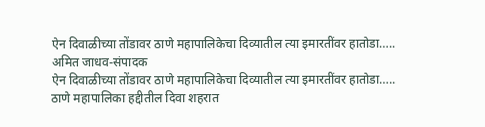ऐन दिवाळीच्या तोंडावर ठाणे महापालिकेचा दिव्यातील त्या इमारतींवर हातोडा…..
अमित जाधव-संपादक
ऐन दिवाळीच्या तोंडावर ठाणे महापालिकेचा दिव्यातील त्या इमारतींवर हातोडा…..
ठाणे महापालिका हद्दीतील दिवा शहरात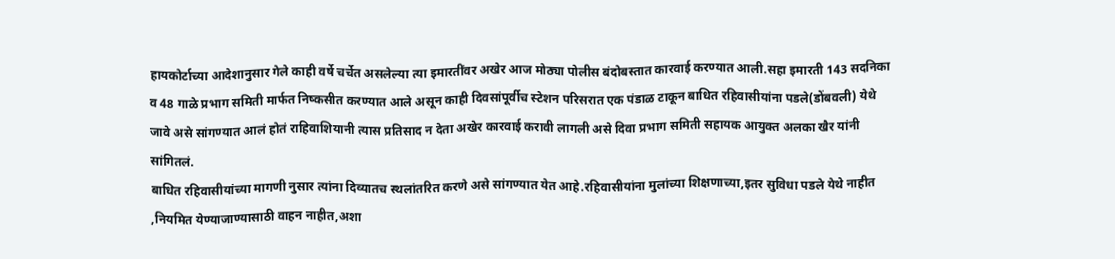हायकोर्टाच्या आदेशानुसार गेले काही वर्षे चर्चेत असलेल्या त्या इमारतींवर अखेर आज मोठ्या पोलीस बंदोबस्तात कारवाई करण्यात आली.सहा इमारती 143 सदनिका व 48 गाळे प्रभाग समिती मार्फत निष्कसीत करण्यात आले असून काही दिवसांपूर्वीच स्टेशन परिसरात एक पंडाळ टाकून बाधित रहिवासीयांना पडले(डोंबवली) येथे जावे असे सांगण्यात आलं होतं राहिवाशियानी त्यास प्रतिसाद न देता अखेर कारवाई करावी लागली असे दिवा प्रभाग समिती सहायक आयुक्त अलका खैर यांनी सांगितलं.
बाधित रहिवासीयांच्या मागणी नुसार त्यांना दिव्यातच स्थलांतरित करणे असे सांगण्यात येत आहे.रहिवासीयांना मुलांच्या शिक्षणाच्या,इतर सुविधा पडले येथे नाहीत ,नियमित येण्याजाण्यासाठी वाहन नाहीत,अशा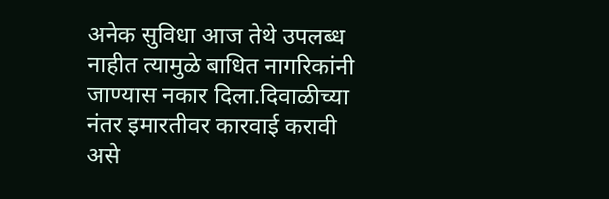अनेक सुविधा आज तेथे उपलब्ध नाहीत त्यामुळे बाधित नागरिकांनी जाण्यास नकार दिला.दिवाळीच्या नंतर इमारतीवर कारवाई करावी असे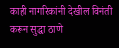काही नागरिकांनी देखील विनंती करून सुद्धा ठाणे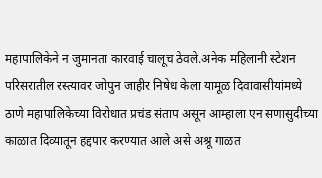महापालिकेने न जुमानता कारवाई चालूच ठेवले.अनेक महिलानी स्टेशन परिसरातील रस्त्यावर जोपुन जाहीर निषेध केला यामूळ दिवावासीयांमध्ये ठाणे महापालिकेच्या विरोधात प्रचंड संताप असून आम्हाला एन सणासुदीच्या काळात दिव्यातून हद्दपार करण्यात आले असे अश्रू गाळत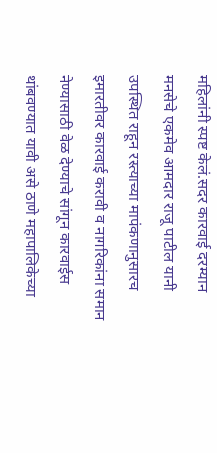महिलांनी स्पष्ट केलं.सदर कारवाई दरम्यान मनसेचे एकमेव आमदार राजू पाटील यानी उपस्थित राहून रस्त्याच्या मापंकणानुसारच इमारतीवर कारवाई करावी व नागरिकांना समान नेण्यासाठी वेळ देण्याचे सांगून कारवाईस थांबवण्यात यावी असे ठाणे महापालिकेच्या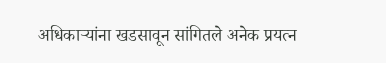अधिकाऱ्यांना खडसावून सांगितले अनेक प्रयत्न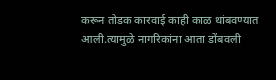करून तोडक कारवाई काही काळ थांबवण्यात आली.त्यामुळे नागरिकांना आता डोंबवली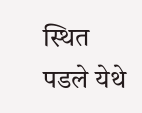स्थित पडले येथे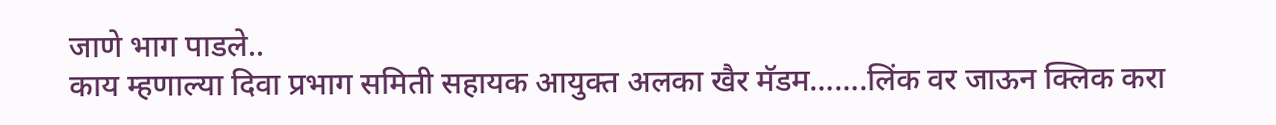जाणे भाग पाडले..
काय म्हणाल्या दिवा प्रभाग समिती सहायक आयुक्त अलका खैर मॅडम…….लिंक वर जाऊन क्लिक करा